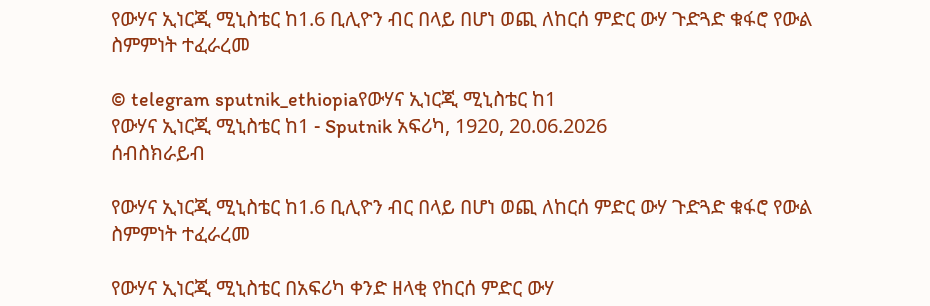የውሃና ኢነርጂ ሚኒስቴር ከ1.6 ቢሊዮን ብር በላይ በሆነ ወጪ ለከርሰ ምድር ውሃ ጉድጓድ ቁፋሮ የውል ስምምነት ተፈራረመ

© telegram sputnik_ethiopiaየውሃና ኢነርጂ ሚኒስቴር ከ1
የውሃና ኢነርጂ ሚኒስቴር ከ1 - Sputnik አፍሪካ, 1920, 20.06.2026
ሰብስክራይብ

የውሃና ኢነርጂ ሚኒስቴር ከ1.6 ቢሊዮን ብር በላይ በሆነ ወጪ ለከርሰ ምድር ውሃ ጉድጓድ ቁፋሮ የውል ስምምነት ተፈራረመ

የውሃና ኢነርጂ ሚኒስቴር በአፍሪካ ቀንድ ዘላቂ የከርሰ ምድር ውሃ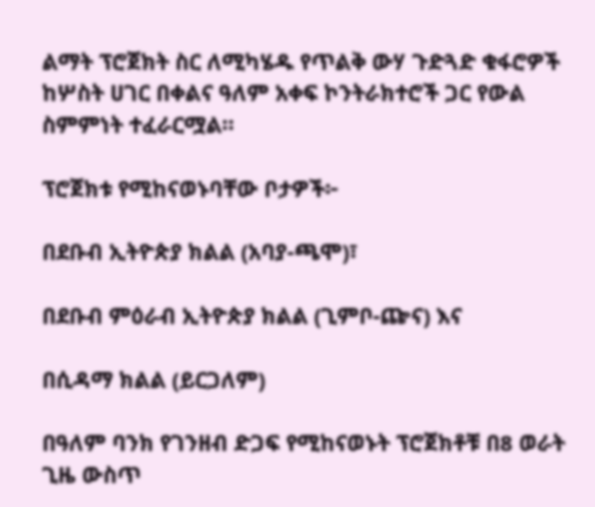ልማት ፕሮጀክት ስር ለሚካሄዱ የጥልቅ ውሃ ጉድጓድ ቁፋሮዎች ከሦስት ሀገር በቀልና ዓለም አቀፍ ኮንትራክተሮች ጋር የውል ስምምነት ተፈራርሟል።

ፕሮጀክቱ የሚከናወኑባቸው ቦታዎች፦

በደቡብ ኢትዮጵያ ክልል (አባያ-ጫሞ)፣

በደቡብ ምዕራብ ኢትዮጵያ ክልል (ጊምቦ-ጬና) እና

በሲዳማ ክልል (ይርጋለም)

በዓለም ባንክ የገንዘብ ድጋፍ የሚከናወኑት ፕሮጀክቶቹ በ8 ወራት ጊዜ ውስጥ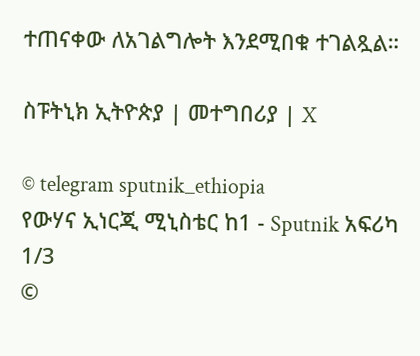ተጠናቀው ለአገልግሎት እንደሚበቁ ተገልጿል።

ስፑትኒክ ኢትዮጵያ | መተግበሪያ | X

© telegram sputnik_ethiopia
የውሃና ኢነርጂ ሚኒስቴር ከ1 - Sputnik አፍሪካ
1/3
©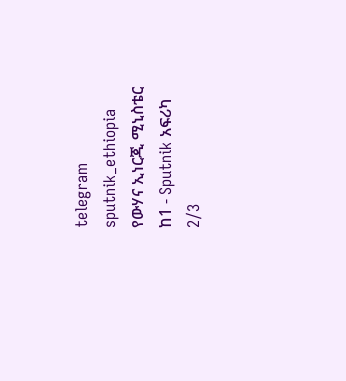telegram sputnik_ethiopia
የውሃና ኢነርጂ ሚኒስቴር ከ1 - Sputnik አፍሪካ
2/3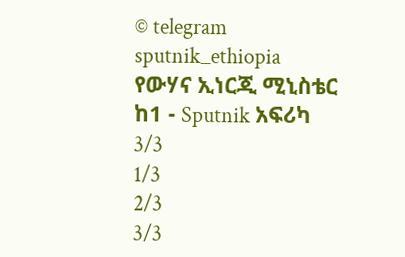© telegram sputnik_ethiopia
የውሃና ኢነርጂ ሚኒስቴር ከ1 - Sputnik አፍሪካ
3/3
1/3
2/3
3/3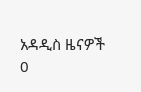አዳዲስ ዜናዎች
0